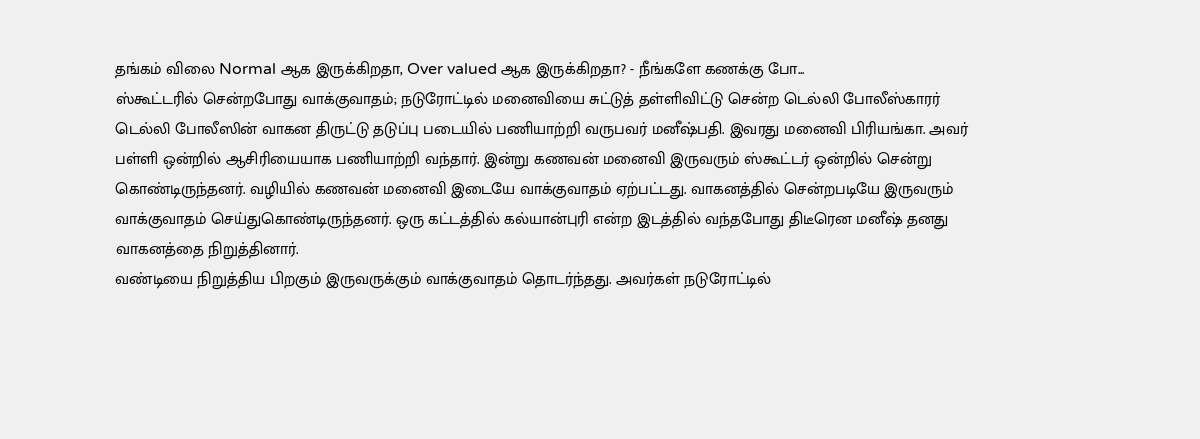தங்கம் விலை Normal ஆக இருக்கிறதா, Over valued ஆக இருக்கிறதா? - நீங்களே கணக்கு போ...
ஸ்கூட்டரில் சென்றபோது வாக்குவாதம்; நடுரோட்டில் மனைவியை சுட்டுத் தள்ளிவிட்டு சென்ற டெல்லி போலீஸ்காரர்
டெல்லி போலீஸின் வாகன திருட்டு தடுப்பு படையில் பணியாற்றி வருபவர் மனீஷ்பதி. இவரது மனைவி பிரியங்கா. அவர் பள்ளி ஒன்றில் ஆசிரியையாக பணியாற்றி வந்தார். இன்று கணவன் மனைவி இருவரும் ஸ்கூட்டர் ஒன்றில் சென்று கொண்டிருந்தனர். வழியில் கணவன் மனைவி இடையே வாக்குவாதம் ஏற்பட்டது. வாகனத்தில் சென்றபடியே இருவரும் வாக்குவாதம் செய்துகொண்டிருந்தனர். ஒரு கட்டத்தில் கல்யான்புரி என்ற இடத்தில் வந்தபோது திடீரென மனீஷ் தனது வாகனத்தை நிறுத்தினார்.
வண்டியை நிறுத்திய பிறகும் இருவருக்கும் வாக்குவாதம் தொடர்ந்தது. அவர்கள் நடுரோட்டில்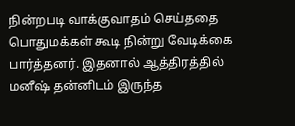நின்றபடி வாக்குவாதம் செய்ததை பொதுமக்கள் கூடி நின்று வேடிக்கை பார்த்தனர். இதனால் ஆத்திரத்தில் மனீஷ் தன்னிடம் இருந்த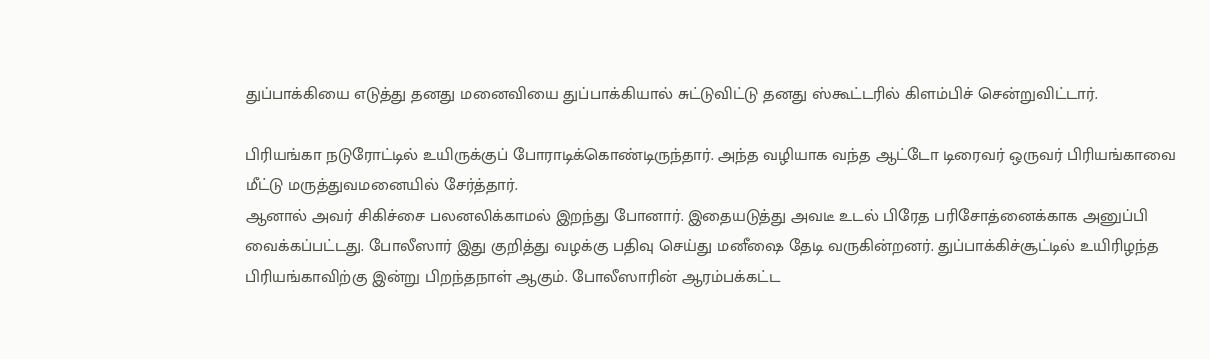துப்பாக்கியை எடுத்து தனது மனைவியை துப்பாக்கியால் சுட்டுவிட்டு தனது ஸ்கூட்டரில் கிளம்பிச் சென்றுவிட்டார்.

பிரியங்கா நடுரோட்டில் உயிருக்குப் போராடிக்கொண்டிருந்தார். அந்த வழியாக வந்த ஆட்டோ டிரைவர் ஒருவர் பிரியங்காவை மீட்டு மருத்துவமனையில் சேர்த்தார்.
ஆனால் அவர் சிகிச்சை பலனலிக்காமல் இறந்து போனார். இதையடுத்து அவடீ உடல் பிரேத பரிசோத்னைக்காக அனுப்பி வைக்கப்பட்டது. போலீஸார் இது குறித்து வழக்கு பதிவு செய்து மனீஷை தேடி வருகின்றனர். துப்பாக்கிச்சூட்டில் உயிரிழந்த பிரியங்காவிற்கு இன்று பிறந்தநாள் ஆகும். போலீஸாரின் ஆரம்பக்கட்ட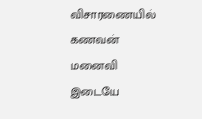விசாரணையில் கணவன் மனைவி இடையே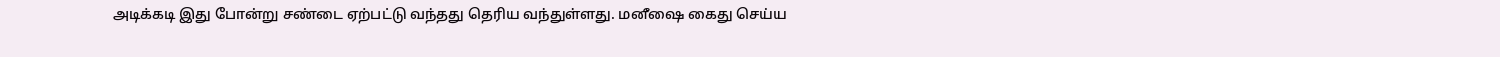அடிக்கடி இது போன்று சண்டை ஏற்பட்டு வந்தது தெரிய வந்துள்ளது. மனீஷை கைது செய்ய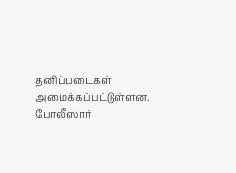தனிப்படைகள் அமைக்கப்பட்டுள்ளன. போலீஸார்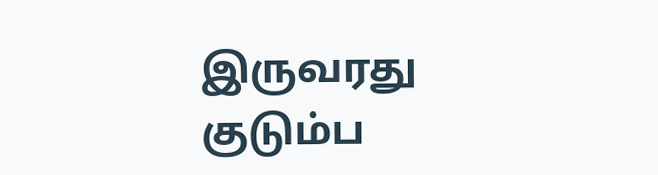இருவரது குடும்ப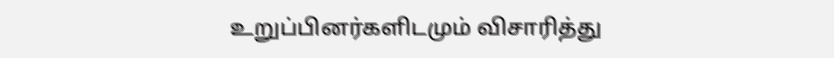உறுப்பினர்களிடமும் விசாரித்து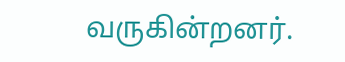வருகின்றனர்.